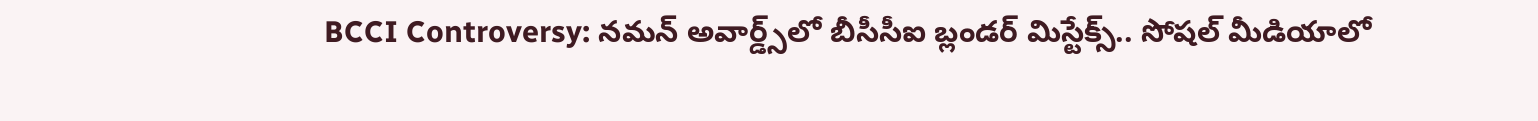BCCI Controversy: నమన్ అవార్డ్స్‌లో బీసీసీఐ బ్లండర్ మిస్టేక్స్.. సోషల్ మీడియాలో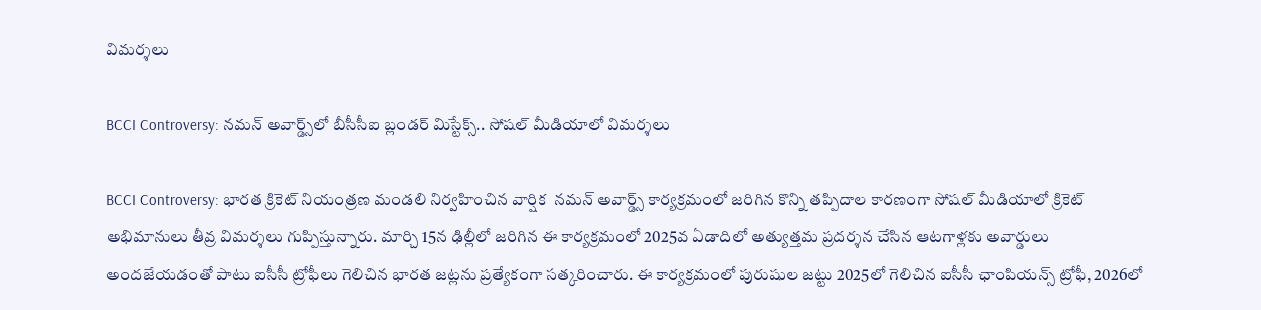విమర్శలు

BCCI Controversy: నమన్ అవార్డ్స్‌లో బీసీసీఐ బ్లండర్ మిస్టేక్స్.. సోషల్ మీడియాలో విమర్శలు

BCCI Controversy: భారత క్రికెట్ నియంత్రణ మండలి నిర్వహించిన వార్షిక  నమన్ అవార్డ్స్ కార్యక్రమంలో జరిగిన కొన్ని తప్పిదాల కారణంగా సోషల్ మీడియాలో క్రికెట్ అభిమానులు తీవ్ర విమర్శలు గుప్పిస్తున్నారు. మార్చి 15న ఢిల్లీలో జరిగిన ఈ కార్యక్రమంలో 2025వ ఏడాదిలో అత్యుత్తమ ప్రదర్శన చేసిన ఆటగాళ్లకు అవార్డులు అందజేయడంతో పాటు ఐసీసీ ట్రోఫీలు గెలిచిన భారత జట్లను ప్రత్యేకంగా సత్కరించారు. ఈ కార్యక్రమంలో పురుషుల జట్టు 2025లో గెలిచిన ఐసీసీ ఛాంపియన్స్ ట్రోఫీ, 2026లో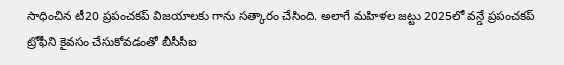సాధించిన టీ20 ప్రపంచకప్ విజయాలకు గాను సత్కారం చేసింది. అలాగే మహిళల జట్టు 2025లో వన్డే ప్రపంచకప్ ట్రోఫీని కైవసం చేసుకోవడంతో బీసీసీఐ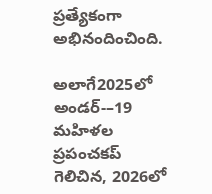ప్రత్యేకంగా అభినందించింది.

అలాగే2025లో అండర్-–19 మహిళల ప్రపంచకప్ గెలిచిన, 2026లో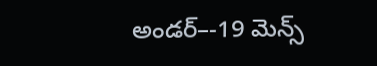అండర్–-19 మెన్స్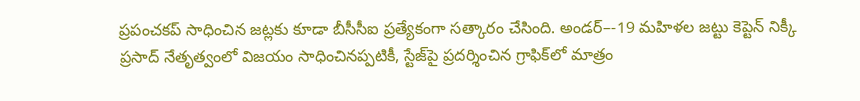ప్రపంచకప్ సాధించిన జట్లకు కూడా బీసీసీఐ ప్రత్యేకంగా సత్కారం చేసింది. అండర్–-19 మహిళల జట్టు కెప్టెన్ నిక్కీ ప్రసాద్ నేతృత్వంలో విజయం సాధించినప్పటికీ, స్టేజ్‌పై ప్రదర్శించిన గ్రాఫిక్‌లో మాత్రం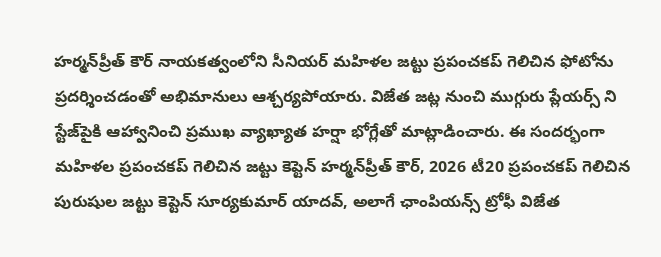హర్మన్‌ప్రీత్ కౌర్ నాయకత్వంలోని సీనియర్ మహిళల జట్టు ప్రపంచకప్ గెలిచిన ఫోటోను ప్రదర్శించడంతో అభిమానులు ఆశ్చర్యపోయారు. విజేత జట్ల నుంచి ముగ్గురు ప్లేయర్స్ ని స్టేజ్‌పైకి ఆహ్వానించి ప్రముఖ వ్యాఖ్యాత హర్షా భోగ్లేతో మాట్లాడించారు. ఈ సందర్భంగా మహిళల ప్రపంచకప్ గెలిచిన జట్టు కెప్టెన్ హర్మన్‌ప్రీత్ కౌర్, 2026 టీ20 ప్రపంచకప్ గెలిచిన పురుషుల జట్టు కెప్టెన్ సూర్యకుమార్ యాదవ్, అలాగే ఛాంపియన్స్ ట్రోఫీ విజేత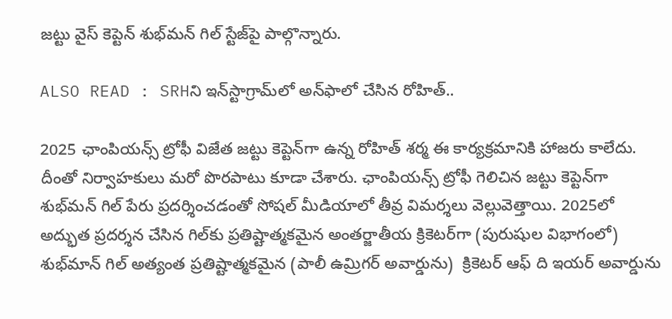జట్టు వైస్ కెప్టెన్ శుభ్‌మన్ గిల్ స్టేజ్‌పై పాల్గొన్నారు.

ALSO READ : SRHని ఇన్‌స్టాగ్రామ్‌లో అన్‌ఫాలో చేసిన రోహిత్..

2025 ఛాంపియన్స్ ట్రోఫీ విజేత జట్టు కెప్టెన్‌గా ఉన్న రోహిత్ శర్మ ఈ కార్యక్రమానికి హాజరు కాలేదు. దీంతో నిర్వాహకులు మరో పొరపాటు కూడా చేశారు. ఛాంపియన్స్ ట్రోఫీ గెలిచిన జట్టు కెప్టెన్‌గా శుభ్‌మన్ గిల్ పేరు ప్రదర్శించడంతో సోషల్ మీడియాలో తీవ్ర విమర్శలు వెల్లువెత్తాయి. 2025లో అద్భుత ప్రదర్శన చేసిన గిల్‌కు ప్రతిష్టాత్మకమైన అంతర్జాతీయ క్రికెటర్‌గా (పురుషుల విభాగంలో) శుభ్‌మాన్ గిల్ అత్యంత ప్రతిష్టాత్మకమైన (పాలీ ఉమ్రిగర్ అవార్డును)  క్రికెటర్ ఆఫ్ ది ఇయర్‌ అవార్డును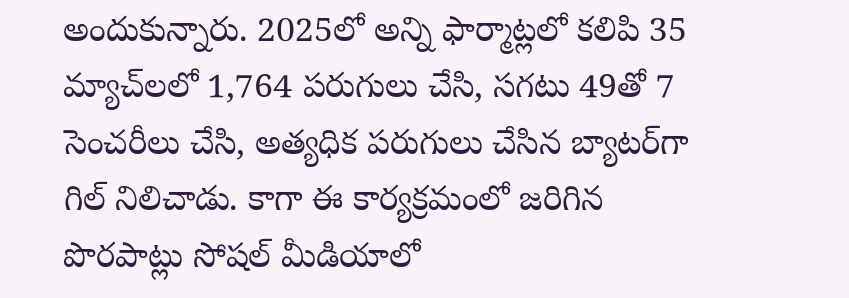అందుకున్నారు. 2025లో అన్ని ఫార్మాట్లలో కలిపి 35 మ్యాచ్‌లలో 1,764 పరుగులు చేసి, సగటు 49తో 7 సెంచరీలు చేసి, అత్యధిక పరుగులు చేసిన బ్యాటర్‌గా గిల్ నిలిచాడు. కాగా ఈ కార్యక్రమంలో జరిగిన పొరపాట్లు సోషల్ మీడియాలో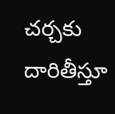చర్చకు దారితీస్తూ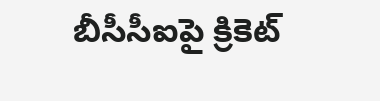బీసీసీఐపై క్రికెట్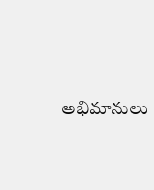అభిమానులు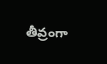తీవ్రంగా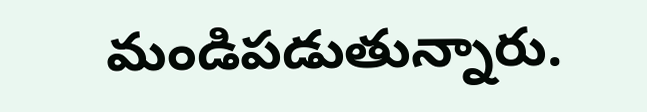మండిపడుతున్నారు.